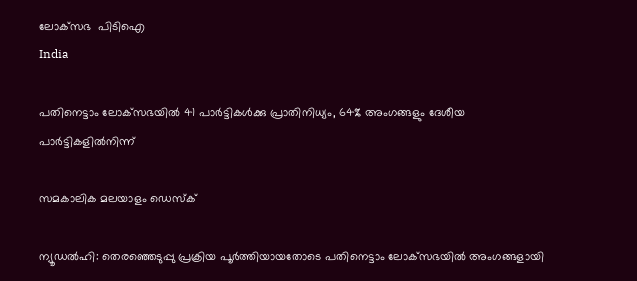ലോക്‌സഭ  പിടിഐ
India

പതിനെട്ടാം ലോക്‌സഭയില്‍ 41 പാര്‍ട്ടികള്‍ക്കു പ്രാതിനിധ്യം, 64% അംഗങ്ങളും ദേശീയ പാര്‍ട്ടികളില്‍നിന്ന്

സമകാലിക മലയാളം ഡെസ്ക്

ന്യൂഡല്‍ഹി: തെരഞ്ഞെടുപ്പു പ്രക്രിയ പൂര്‍ത്തിയായതോടെ പതിനെട്ടാം ലോക്‌സഭയില്‍ അംഗങ്ങളായി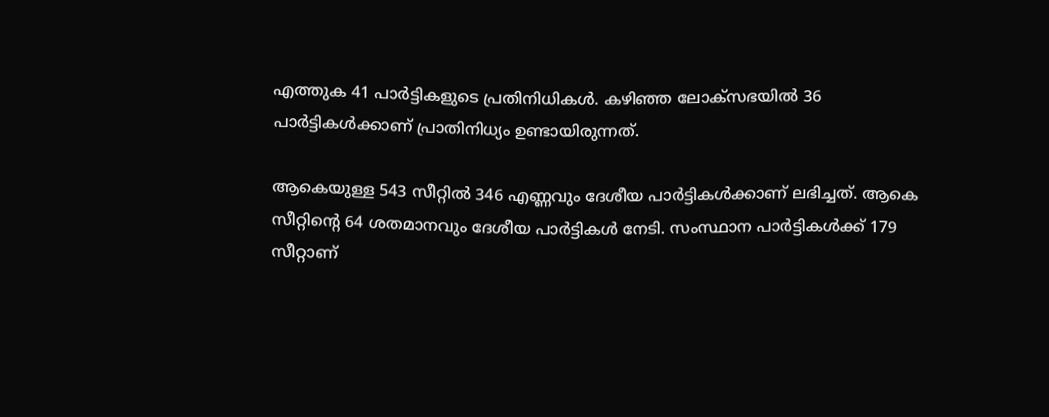എത്തുക 41 പാര്‍ട്ടികളുടെ പ്രതിനിധികള്‍. കഴിഞ്ഞ ലോക്‌സഭയില്‍ 36 പാര്‍ട്ടികള്‍ക്കാണ് പ്രാതിനിധ്യം ഉണ്ടായിരുന്നത്.

ആകെയുള്ള 543 സീറ്റില്‍ 346 എണ്ണവും ദേശീയ പാര്‍ട്ടികള്‍ക്കാണ് ലഭിച്ചത്. ആകെ സീറ്റിന്റെ 64 ശതമാനവും ദേശീയ പാര്‍ട്ടികള്‍ നേടി. സംസ്ഥാന പാര്‍ട്ടികള്‍ക്ക് 179 സീറ്റാണ്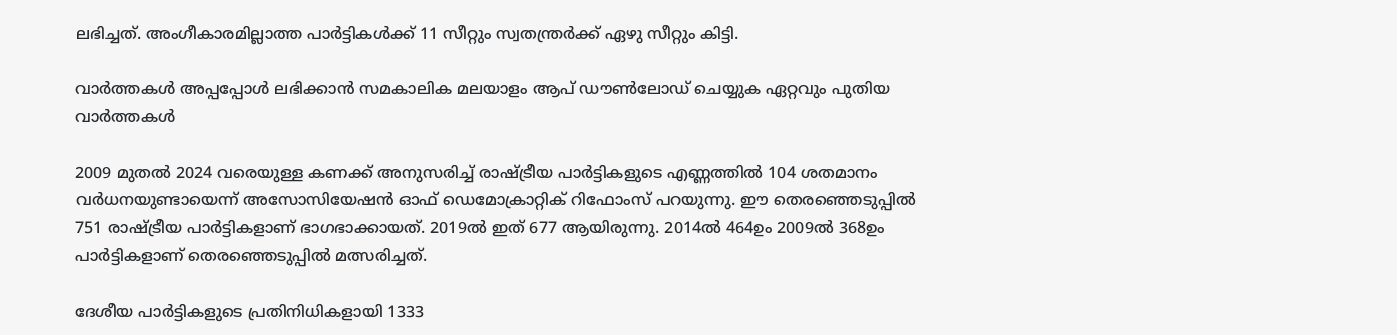ലഭിച്ചത്. അംഗീകാരമില്ലാത്ത പാര്‍ട്ടികള്‍ക്ക് 11 സീറ്റും സ്വതന്ത്രര്‍ക്ക് ഏഴു സീറ്റും കിട്ടി.

വാര്‍ത്തകള്‍ അപ്പപ്പോള്‍ ലഭിക്കാന്‍ സമകാലിക മലയാളം ആപ് ഡൗണ്‍ലോഡ് ചെയ്യുക ഏറ്റവും പുതിയ വാര്‍ത്തകള്‍

2009 മുതല്‍ 2024 വരെയുള്ള കണക്ക് അനുസരിച്ച് രാഷ്ട്രീയ പാര്‍ട്ടികളുടെ എണ്ണത്തില്‍ 104 ശതമാനം വര്‍ധനയുണ്ടായെന്ന് അസോസിയേഷന്‍ ഓഫ് ഡെമോക്രാറ്റിക് റിഫോംസ് പറയുന്നു. ഈ തെരഞ്ഞെടുപ്പില്‍ 751 രാഷ്ട്രീയ പാര്‍ട്ടികളാണ് ഭാഗഭാക്കായത്. 2019ല്‍ ഇത് 677 ആയിരുന്നു. 2014ല്‍ 464ഉം 2009ല്‍ 368ഉം പാര്‍ട്ടികളാണ് തെരഞ്ഞെടുപ്പില്‍ മത്സരിച്ചത്.

ദേശീയ പാര്‍ട്ടികളുടെ പ്രതിനിധികളായി 1333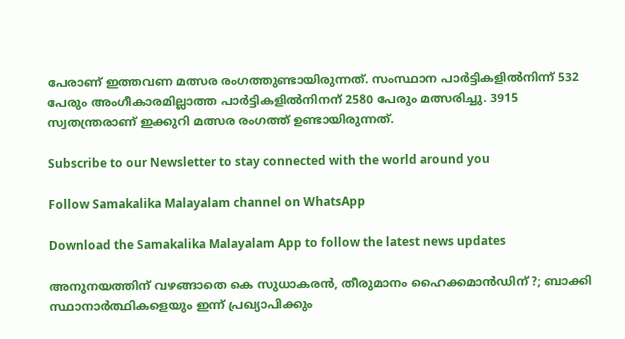പേരാണ് ഇത്തവണ മത്സര രംഗത്തുണ്ടായിരുന്നത്. സംസ്ഥാന പാര്‍ട്ടികളില്‍നിന്ന് 532 പേരും അംഗീകാരമില്ലാത്ത പാര്‍ട്ടികളില്‍നിനന് 2580 പേരും മത്സരിച്ചു. 3915 സ്വതന്ത്രരാണ് ഇക്കുറി മത്സര രംഗത്ത് ഉണ്ടായിരുന്നത്.

Subscribe to our Newsletter to stay connected with the world around you

Follow Samakalika Malayalam channel on WhatsApp

Download the Samakalika Malayalam App to follow the latest news updates

അനുനയത്തിന് വഴങ്ങാതെ കെ സുധാകരന്‍, തീരുമാനം ഹൈക്കമാന്‍ഡിന് ?; ബാക്കി സ്ഥാനാര്‍ത്ഥികളെയും ഇന്ന് പ്രഖ്യാപിക്കും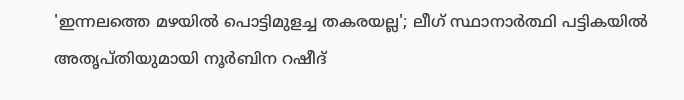'ഇന്നലത്തെ മഴയിൽ പൊട്ടിമുളച്ച തകരയല്ല'; ലീഗ് സ്ഥാനാർത്ഥി പട്ടികയിൽ അതൃപ്തിയുമായി നൂർബിന റഷീദ്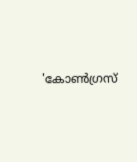'കോൺഗ്രസ്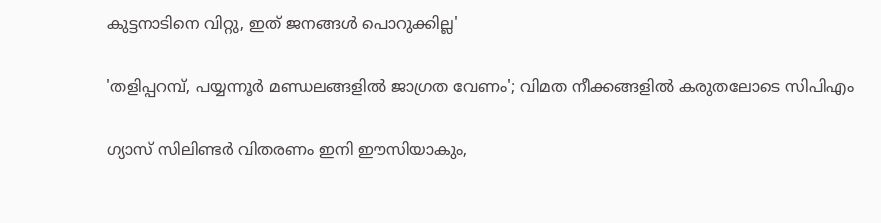കുട്ടനാടിനെ വിറ്റു, ഇത് ജനങ്ങൾ പൊറുക്കില്ല'

'തളിപ്പറമ്പ്, പയ്യന്നൂര്‍ മണ്ഡലങ്ങളില്‍ ജാഗ്രത വേണം'; വിമത നീക്കങ്ങളില്‍ കരുതലോടെ സിപിഎം

ഗ്യാസ് സിലിണ്ടർ വിതരണം ഇനി ഈസിയാകും,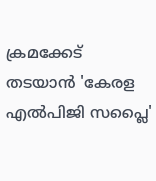ക്രമക്കേട് തടയാൻ 'കേരള എൽപിജി സപ്ലൈ'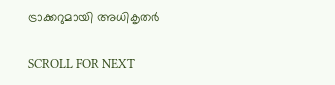ട്രാക്കറുമായി അധികൃതർ

SCROLL FOR NEXT